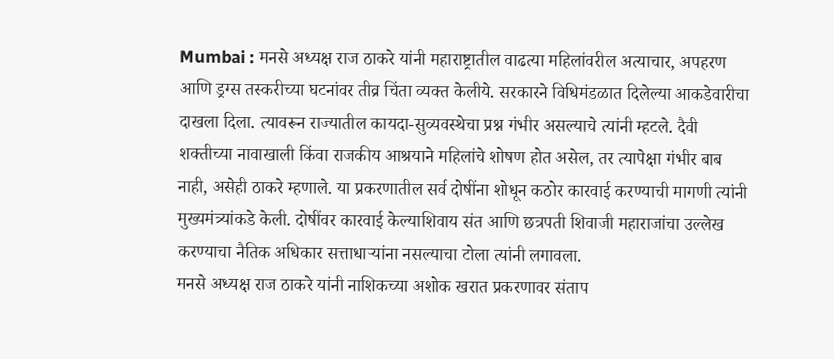Mumbai : मनसे अध्यक्ष राज ठाकरे यांनी महाराष्ट्रातील वाढत्या महिलांवरील अत्याचार, अपहरण आणि ड्रग्स तस्करीच्या घटनांवर तीव्र चिंता व्यक्त केलीये. सरकारने विधिमंडळात दिलेल्या आकडेवारीचा दाखला दिला. त्यावरून राज्यातील कायदा-सुव्यवस्थेचा प्रश्न गंभीर असल्याचे त्यांनी म्हटले. दैवी शक्तीच्या नावाखाली किंवा राजकीय आश्रयाने महिलांचे शोषण होत असेल, तर त्यापेक्षा गंभीर बाब नाही, असेही ठाकरे म्हणाले. या प्रकरणातील सर्व दोषींना शोधून कठोर कारवाई करण्याची मागणी त्यांनी मुख्यमंत्र्यांकडे केली. दोषींवर कारवाई केल्याशिवाय संत आणि छत्रपती शिवाजी महाराजांचा उल्लेख करण्याचा नैतिक अधिकार सत्ताधाऱ्यांना नसल्याचा टोला त्यांनी लगावला.
मनसे अध्यक्ष राज ठाकरे यांनी नाशिकच्या अशोक खरात प्रकरणावर संताप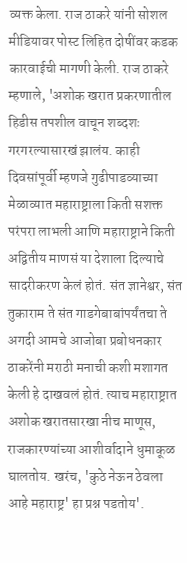व्यक्त केला. राज ठाकरे यांनी सोशल मीडियावर पोस्ट लिहित दोषींवर कडक कारवाईची मागणी केली. राज ठाकरे म्हणाले, 'अशोक खरात प्रकरणातील हिडीस तपशील वाचून शब्दशः गरगरल्यासारखं झालंय. काही दिवसांपूर्वी म्हणजे गुढीपाडव्याच्या मेळाव्यात महाराष्ट्राला किती सशक्त परंपरा लाभली आणि महाराष्ट्राने किती अद्वितीय माणसं या देशाला दिल्याचे सादरीकरण केलं होतं. संत ज्ञानेश्वर, संत तुकाराम ते संत गाडगेबाबांपर्यंतचा ते अगदी आमचे आजोबा प्रबोधनकार ठाकरेंनी मराठी मनाची कशी मशागत केली हे दाखवलं होतं. त्याच महाराष्ट्रात अशोक खरातसारखा नीच माणूस, राजकारण्यांच्या आशीर्वादाने धुमाकूळ घालतोय. खरंच, 'कुठे नेऊन ठेवला आहे महाराष्ट्र' हा प्रश्न पडतोय'.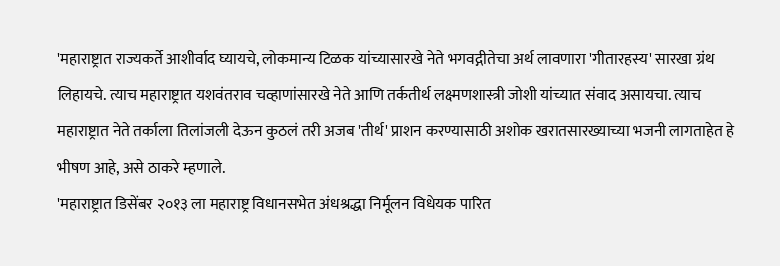'महाराष्ट्रात राज्यकर्ते आशीर्वाद घ्यायचे, लोकमान्य टिळक यांच्यासारखे नेते भगवद्गीतेचा अर्थ लावणारा 'गीतारहस्य' सारखा ग्रंथ लिहायचे. त्याच महाराष्ट्रात यशवंतराव चव्हाणांसारखे नेते आणि तर्कतीर्थ लक्ष्मणशास्त्री जोशी यांच्यात संवाद असायचा. त्याच महाराष्ट्रात नेते तर्काला तिलांजली देऊन कुठलं तरी अजब 'तीर्थ' प्राशन करण्यासाठी अशोक खरातसारख्याच्या भजनी लागताहेत हे भीषण आहे, असे ठाकरे म्हणाले.
'महाराष्ट्रात डिसेंबर २०१३ ला महाराष्ट्र विधानसभेत अंधश्रद्धा निर्मूलन विधेयक पारित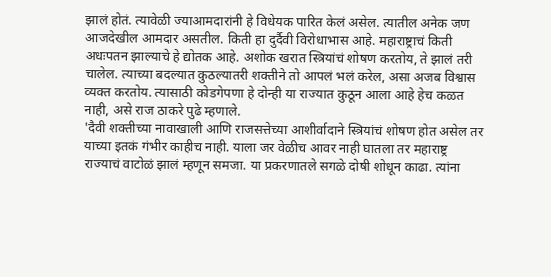झालं होतं. त्यावेळी ज्याआमदारांनी हे विधेयक पारित केलं असेल. त्यातील अनेक जण आजदेखील आमदार असतील. किती हा दुर्दैवी विरोधाभास आहे. महाराष्ट्राचं किती अधःपतन झाल्याचे हे द्योतक आहे. अशोक खरात स्त्रियांचं शोषण करतोय, ते झालं तरी चालेल. त्याच्या बदल्यात कुठल्यातरी शक्तीने तो आपलं भलं करेल, असा अजब विश्वास व्यक्त करतोय. त्यासाठी कोडगेपणा हे दोन्ही या राज्यात कुठून आला आहे हेच कळत नाही, असे राज ठाकरे पुढे म्हणाले.
'दैवी शक्तीच्या नावाखाली आणि राजसत्तेच्या आशीर्वादाने स्त्रियांचं शोषण होत असेल तर याच्या इतकं गंभीर काहीच नाही. याला जर वेळीच आवर नाही घातला तर महाराष्ट्र राज्याचं वाटोळं झालं म्हणून समजा. या प्रकरणातले सगळे दोषी शोधून काढा. त्यांना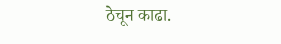ठेचून काढा.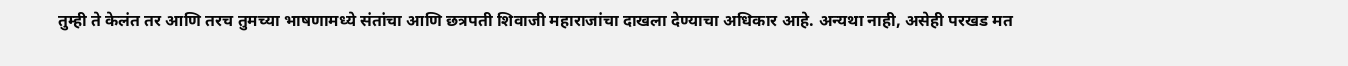तुम्ही ते केलंत तर आणि तरच तुमच्या भाषणामध्ये संतांचा आणि छत्रपती शिवाजी महाराजांचा दाखला देण्याचा अधिकार आहे. अन्यथा नाही, असेही परखड मत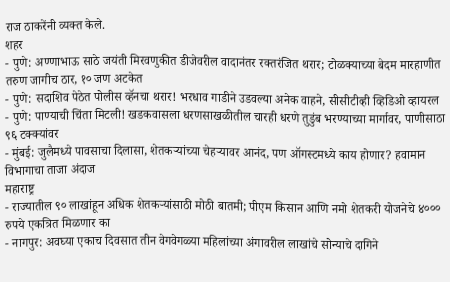राज ठाकरेंनी व्यक्त केले.
शहर
- पुणे: अण्णाभाऊ साठे जयंती मिरवणुकीत डीजेवरील वादानंतर रक्तरंजित थरार; टोळक्याच्या बेदम मारहाणीत तरुण जागीच ठार, १० जण अटकेत
- पुणे: सदाशिव पेठेत पोलीस व्हॅनचा थरार! भरधाव गाडीने उडवल्या अनेक वाहने, सीसीटीव्ही व्हिडिओ व्हायरल
- पुणे: पाण्याची चिंता मिटली! खडकवासला धरणसाखळीतील चारही धरणे तुडुंब भरण्याच्या मार्गावर, पाणीसाठा ९६ टक्क्यांवर
- मुंबई: जुलैमध्ये पावसाचा दिलासा, शेतकऱ्यांच्या चेहऱ्यावर आनंद, पण ऑगस्टमध्ये काय होणार? हवामान विभागाचा ताजा अंदाज
महाराष्ट्र
- राज्यातील ९० लाखांहून अधिक शेतकऱ्यांसाठी मोठी बातमी; पीएम किसान आणि नमो शेतकरी योजनेचे ४००० रुपये एकत्रित मिळणार का
- नागपुर: अवघ्या एकाच दिवसात तीन वेगवेगळ्या महिलांच्या अंगावरील लाखांचे सोन्याचे दागिने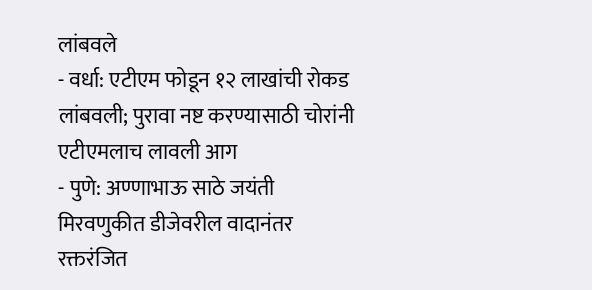लांबवले
- वर्धा: एटीएम फोडून १२ लाखांची रोकड लांबवली; पुरावा नष्ट करण्यासाठी चोरांनी एटीएमलाच लावली आग
- पुणे: अण्णाभाऊ साठे जयंती मिरवणुकीत डीजेवरील वादानंतर रक्तरंजित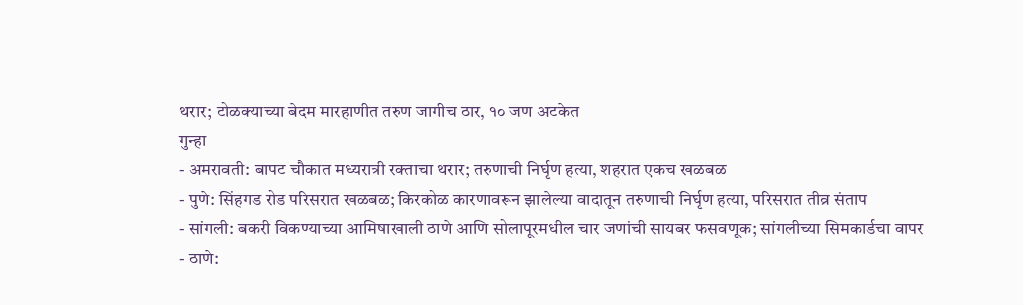थरार; टोळक्याच्या बेदम मारहाणीत तरुण जागीच ठार, १० जण अटकेत
गुन्हा
- अमरावती: बापट चौकात मध्यरात्री रक्ताचा थरार; तरुणाची निर्घृण हत्या, शहरात एकच खळबळ
- पुणे: सिंहगड रोड परिसरात खळबळ; किरकोळ कारणावरून झालेल्या वादातून तरुणाची निर्घृण हत्या, परिसरात तीव्र संताप
- सांगली: बकरी विकण्याच्या आमिषाखाली ठाणे आणि सोलापूरमधील चार जणांची सायबर फसवणूक; सांगलीच्या सिमकार्डचा वापर
- ठाणे: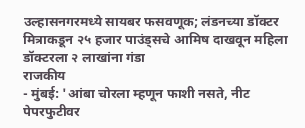उल्हासनगरमध्ये सायबर फसवणूक; लंडनच्या डॉक्टर मित्राकडून २५ हजार पाउंड्सचे आमिष दाखवून महिला डॉक्टरला २ लाखांना गंडा
राजकीय
- मुंबई: 'आंबा चोरला म्हणून फाशी नसते, नीट पेपरफुटीवर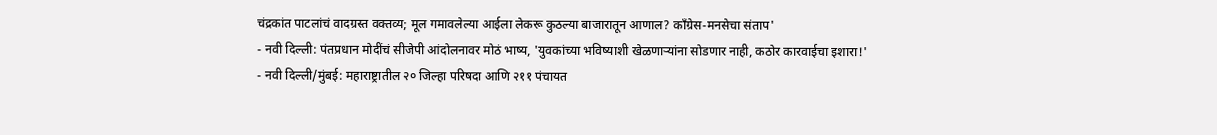चंद्रकांत पाटलांचं वादग्रस्त वक्तव्य; मूल गमावलेल्या आईला लेकरू कुठल्या बाजारातून आणाल? काँग्रेस-मनसेचा संताप'
- नवी दिल्ली: पंतप्रधान मोदींचं सीजेपी आंदोलनावर मोठं भाष्य, 'युवकांच्या भविष्याशी खेळणाऱ्यांना सोडणार नाही, कठोर कारवाईचा इशारा!'
- नवी दिल्ली/मुंबई: महाराष्ट्रातील २० जिल्हा परिषदा आणि २११ पंचायत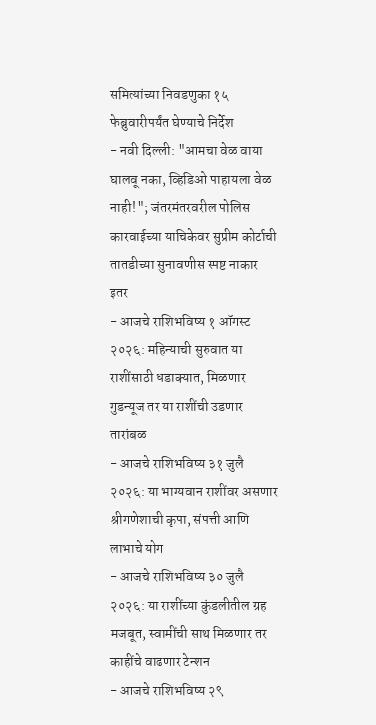समित्यांच्या निवडणुका १५ फेब्रुवारीपर्यंत घेण्याचे निर्देश
- नवी दिल्ली: "आमचा वेळ वाया घालवू नका, व्हिडिओ पाहायला वेळ नाही!"; जंतरमंतरवरील पोलिस कारवाईच्या याचिकेवर सुप्रीम कोर्टाची तातडीच्या सुनावणीस स्पष्ट नाकार
इतर
- आजचे राशिभविष्य १ ऑगस्ट २०२६: महिन्याची सुरुवात या राशींसाठी धडाक्यात, मिळणार गुडन्यूज तर या राशींची उडणार तारांबळ
- आजचे राशिभविष्य ३१ जुलै २०२६: या भाग्यवान राशींवर असणार श्रीगणेशाची कृपा, संपत्ती आणि लाभाचे योग
- आजचे राशिभविष्य ३० जुलै २०२६: या राशींच्या कुंडलीतील ग्रह मजबूत, स्वामींची साथ मिळणार तर काहींचे वाढणार टेन्शन
- आजचे राशिभविष्य २९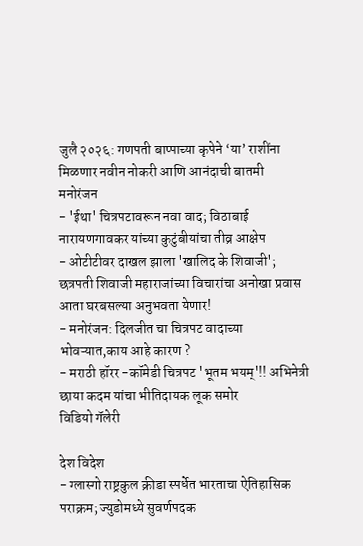जुलै २०२६: गणपती बाप्पाच्या कृपेने ‘या’ राशींना मिळणार नवीन नोकरी आणि आनंदाची बातमी
मनोरंजन
- 'ईथा' चित्रपटावरून नवा वाद; विठाबाई नारायणगावकर यांच्या कुटुंबीयांचा तीव्र आक्षेप
- ओटीटीवर दाखल झाला 'खालिद के शिवाजी'; छत्रपती शिवाजी महाराजांच्या विचारांचा अनोखा प्रवास आता घरबसल्या अनुभवता येणार!
- मनोरंजन: दिलजीत चा चित्रपट वादाच्या भोवऱ्यात,काय आहे कारण ?
- मराठी हॉरर -कॉमेडी चित्रपट 'भूतम भयम्'!! अभिनेत्री छाया कदम यांचा भीतिदायक लूक समोर
विडियो गॅलेरी

देश विदेश
- ग्लास्गो राष्ट्रकुल क्रीडा स्पर्धेत भारताचा ऐतिहासिक पराक्रम; ज्युडोमध्ये सुवर्णपदक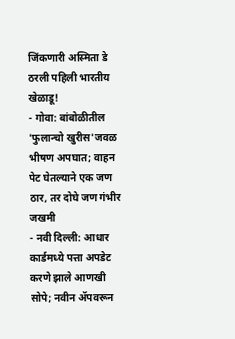जिंकणारी अस्मिता डे ठरली पहिली भारतीय खेळाडू!
- गोवा: बांबोळीतील 'फुलान्चो खुरीस'जवळ भीषण अपघात; वाहन पेट घेतल्याने एक जण ठार, तर दोघे जण गंभीर जखमी
- नवी दिल्ली: आधार कार्डमध्ये पत्ता अपडेट करणे झाले आणखी सोपे; नवीन ॲपवरून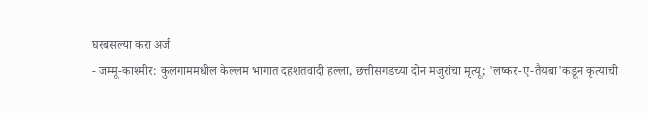घरबसल्या करा अर्ज
- जम्मू-काश्मीर: कुलगाममधील केल्लम भागात दहशतवादी हल्ला, छत्तीसगडच्या दोन मजुरांचा मृत्यू; 'लष्कर-ए-तैयबा'कडून कृत्याची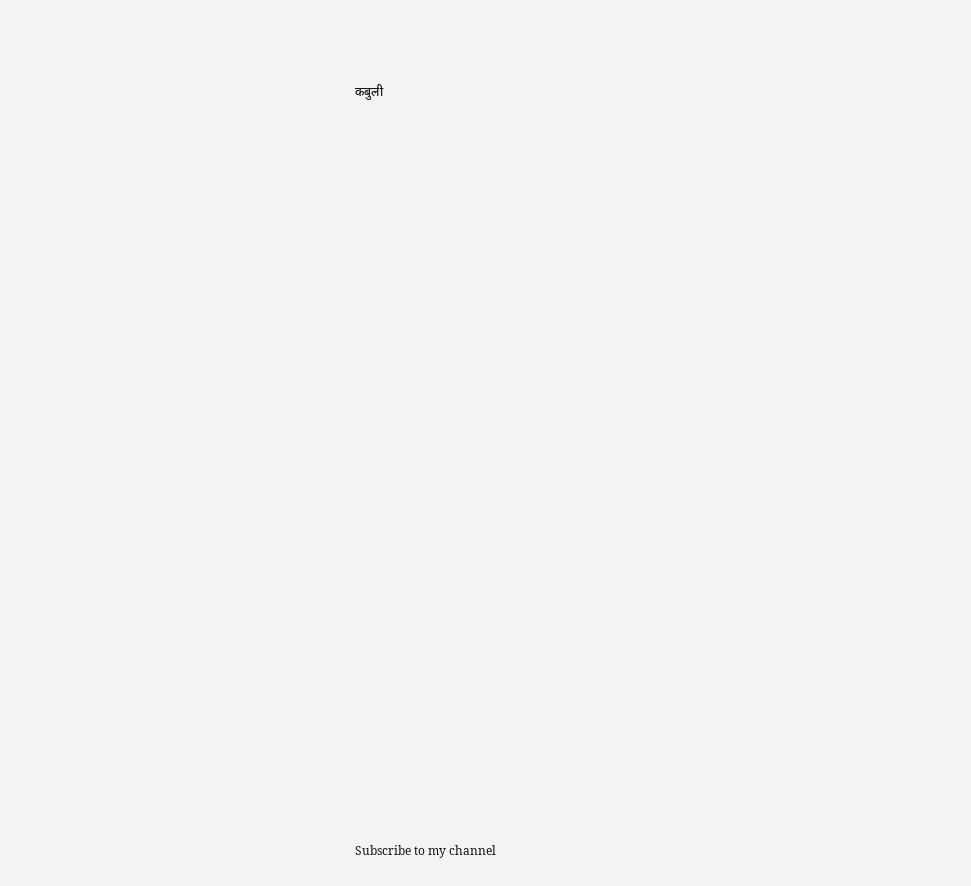कबुली




























Subscribe to my channel